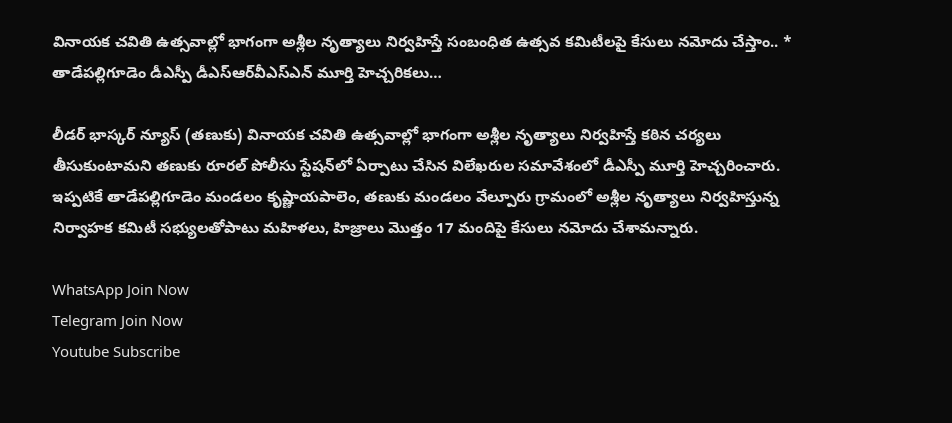వినాయక చవితి ఉత్సవాల్లో భాగంగా అశ్లీల నృత్యాలు నిర్వహిస్తే సంబంధిత ఉత్సవ కమిటీలపై కేసులు నమోదు చేస్తాం.. * తాడేపల్లిగూడెం డీఎస్పీ డీఎస్‌ఆర్‌వీఎస్‌ఎన్‌ మూర్తి హెచ్చరికలు…

లీడర్ భాస్కర్ న్యూస్ (తణుకు) వినాయక చవితి ఉత్సవాల్లో భాగంగా అశ్లీల నృత్యాలు నిర్వహిస్తే కఠిన చర్యలు తీసుకుంటామని తణుకు రూరల్‌ పోలీసు స్టేషన్‌లో ఏర్పాటు చేసిన విలేఖరుల సమావేశంలో డీఎస్పీ మూర్తి హెచ్చరించారు. ఇప్పటికే తాడేపల్లిగూడెం మండలం కృష్ణాయపాలెం, తణుకు మండలం వేల్పూరు గ్రామంలో అశ్లీల నృత్యాలు నిర్వహిస్తున్న నిర్వాహక కమిటీ సభ్యులతోపాటు మహిళలు, హిజ్రాలు మొత్తం 17 మందిపై కేసులు నమోదు చేశామన్నారు.

WhatsApp Join Now
Telegram Join Now
Youtube Subscribe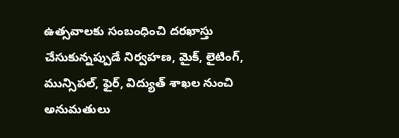ఉత్సవాలకు సంబంధించి దరఖాస్తు చేసుకున్నప్పుడే నిర్వహణ, మైక్, లైటింగ్, మున్సిపల్, ఫైర్, విద్యుత్‌ శాఖల నుంచి అనుమతులు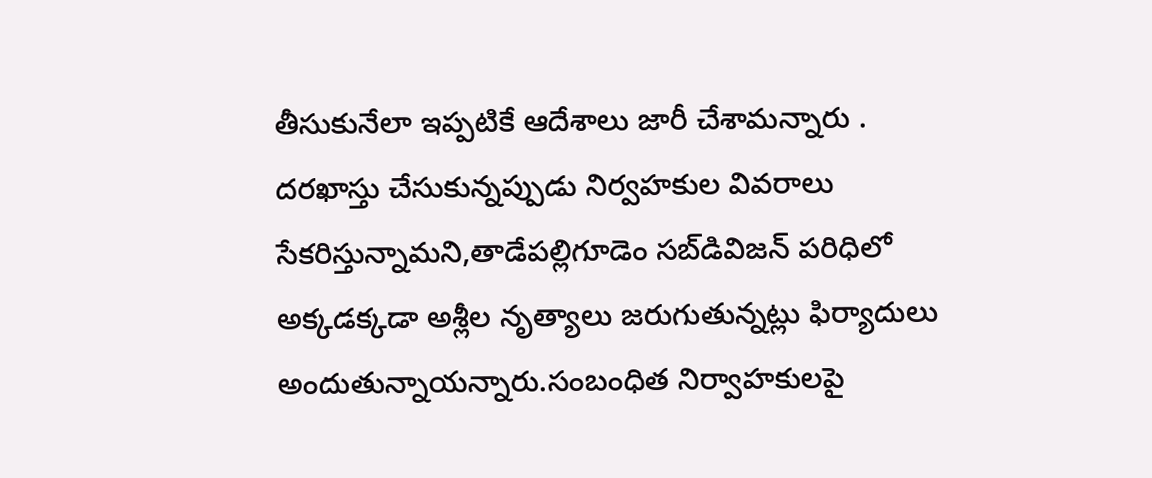తీసుకునేలా ఇప్పటికే ఆదేశాలు జారీ చేశామన్నారు . దరఖాస్తు చేసుకున్నప్పుడు నిర్వహకుల వివరాలు సేకరిస్తున్నామని,తాడేపల్లిగూడెం సబ్‌డివిజన్‌ పరిధిలో అక్కడక్కడా అశ్లీల నృత్యాలు జరుగుతున్నట్లు ఫిర్యాదులు అందుతున్నాయన్నారు.సంబంధిత నిర్వాహకులపై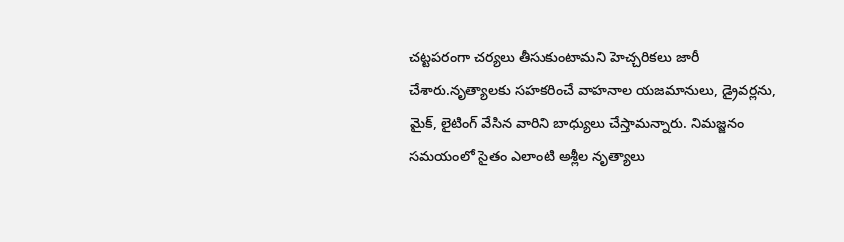చట్టపరంగా చర్యలు తీసుకుంటామని హెచ్చరికలు జారీ చేశారు.నృత్యాలకు సహకరించే వాహనాల యజమానులు, డ్రైవర్లను, మైక్, లైటింగ్‌ వేసిన వారిని బాధ్యులు చేస్తామన్నారు. నిమజ్జనం సమయంలో సైతం ఎలాంటి అశ్లీల నృత్యాలు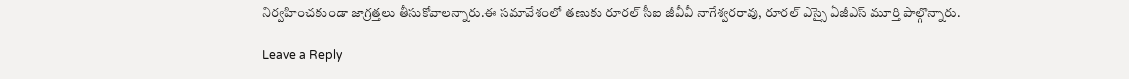నిర్వహించకుండా జాగ్రత్తలు తీసుకోవాలన్నారు.ఈ సమావేశంలో తణుకు రూరల్‌ సీఐ జీవీవీ నాగేశ్వరరావు, రూరల్‌ ఎస్సై ఏజీఎస్‌ మూర్తి పాల్గొన్నారు.

Leave a Reply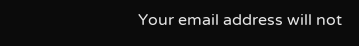Your email address will not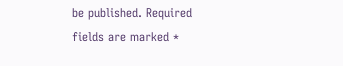be published. Required fields are marked *